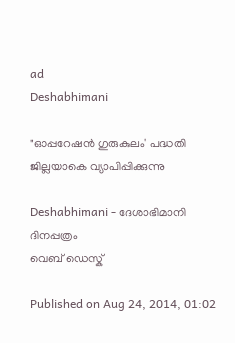ad
Deshabhimani

"ഓപ്പറേഷന്‍ ഗുരുകുലം' പദ്ധതി ജില്ലയാകെ വ്യാപിപ്പിക്കുന്നു

Deshabhimani - ദേശാഭിമാനി ദിനപ്പത്രം
വെബ് ഡെസ്ക്

Published on Aug 24, 2014, 01:02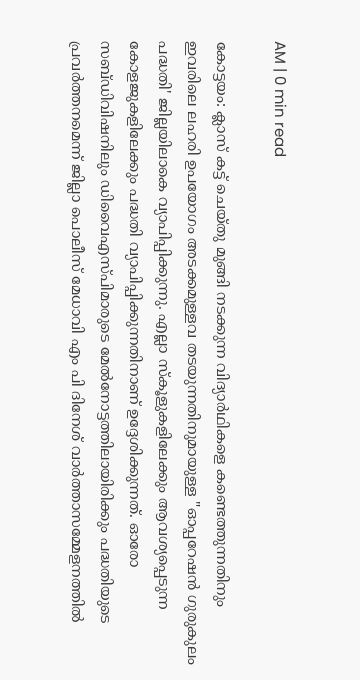AM | 0 min read

കോട്ടയം: ക്ലാസ് കട്ട് ചെയ്തു മുങ്ങി നടക്കുന്ന വിദ്യാര്‍ഥികളെ കണ്ടെത്തുന്നതിനും ഇവരിലെ ലഹരി ഉപയോഗം അടക്കമുള്ളവ തടയുന്നതിനുമായുള്ള "ഓപ്പറേഷന്‍ ഗുരുകുലം പദ്ധതി' ജില്ലയിലാകെ വ്യാപിപ്പിക്കുന്നു. എല്ലാ സ്കൂളുകളിലേക്കും ആവശ്യപ്പെടുന്ന കോളജുകളിലേക്കും പദ്ധതി വ്യാപിപ്പിക്കുന്നതിനാണ് ഉദ്ദേശിക്കുന്നത്. ഓരോ സബ്ഡിവിഷനിലും ഡിവൈഎസ്പിമാരുടെ മേല്‍നോട്ടത്തിലായിരിക്കും പദ്ധതിയുടെ പ്രവര്‍ത്തനമെന്ന് ജില്ലാ പൊലീസ് മേധാവി എം പി ദിനേശ് വാര്‍ത്താസമ്മേളനത്തില്‍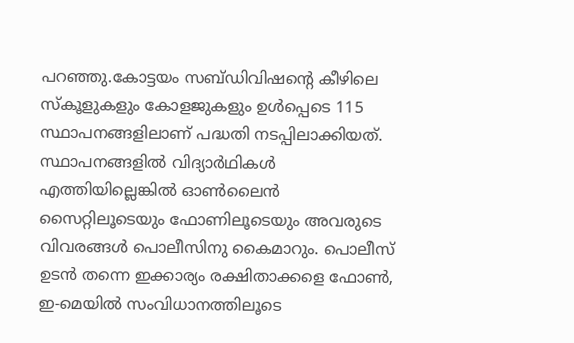പറഞ്ഞു.കോട്ടയം സബ്ഡിവിഷന്റെ കീഴിലെ സ്കൂളുകളും കോളജുകളും ഉള്‍പ്പെടെ 115 സ്ഥാപനങ്ങളിലാണ് പദ്ധതി നടപ്പിലാക്കിയത്. സ്ഥാപനങ്ങളില്‍ വിദ്യാര്‍ഥികള്‍ എത്തിയില്ലെങ്കില്‍ ഓണ്‍ലൈന്‍ സൈറ്റിലൂടെയും ഫോണിലൂടെയും അവരുടെ വിവരങ്ങള്‍ പൊലീസിനു കൈമാറും. പൊലീസ് ഉടന്‍ തന്നെ ഇക്കാര്യം രക്ഷിതാക്കളെ ഫോണ്‍, ഇ-മെയില്‍ സംവിധാനത്തിലൂടെ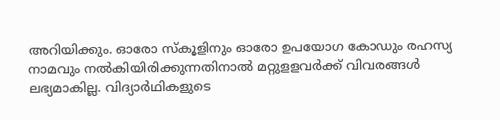അറിയിക്കും. ഓരോ സ്കൂളിനും ഓരോ ഉപയോഗ കോഡും രഹസ്യ നാമവും നല്‍കിയിരിക്കുന്നതിനാല്‍ മറ്റുളളവര്‍ക്ക് വിവരങ്ങള്‍ ലഭ്യമാകില്ല. വിദ്യാര്‍ഥികളുടെ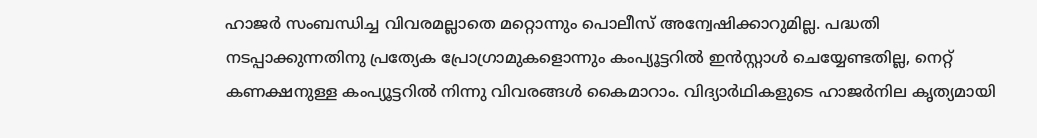ഹാജര്‍ സംബന്ധിച്ച വിവരമല്ലാതെ മറ്റൊന്നും പൊലീസ് അന്വേഷിക്കാറുമില്ല. പദ്ധതി നടപ്പാക്കുന്നതിനു പ്രത്യേക പ്രോഗ്രാമുകളൊന്നും കംപ്യൂട്ടറില്‍ ഇന്‍സ്റ്റാള്‍ ചെയ്യേണ്ടതില്ല, നെറ്റ് കണക്ഷനുള്ള കംപ്യൂട്ടറില്‍ നിന്നു വിവരങ്ങള്‍ കൈമാറാം. വിദ്യാര്‍ഥികളുടെ ഹാജര്‍നില കൃത്യമായി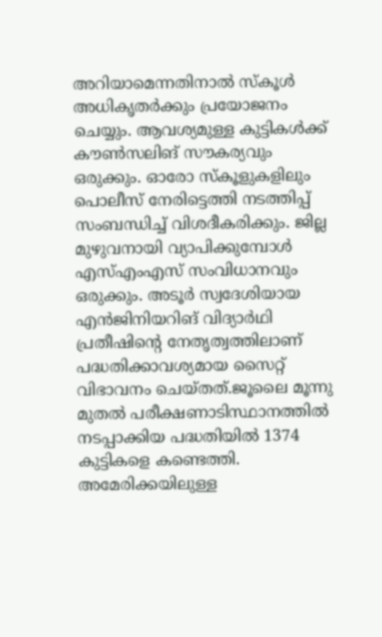അറിയാമെന്നതിനാല്‍ സ്കൂള്‍ അധികൃതര്‍ക്കും പ്രയോജനം ചെയ്യും. ആവശ്യമുള്ള കുട്ടികള്‍ക്ക് കൗണ്‍സലിങ് സൗകര്യവും ഒരുക്കും. ഓരോ സ്കൂളുകളിലും പൊലീസ് നേരിട്ടെത്തി നടത്തിപ്പ് സംബന്ധിച്ച് വിശദീകരിക്കും. ജില്ല മുഴുവനായി വ്യാപിക്കുമ്പോള്‍ എസ്എംഎസ് സംവിധാനവും ഒരുക്കും. അടൂര്‍ സ്വദേശിയായ എന്‍ജിനിയറിങ് വിദ്യാര്‍ഥി പ്രതീഷിന്റെ നേതൃത്വത്തിലാണ് പദ്ധതിക്കാവശ്യമായ സൈറ്റ് വിഭാവനം ചെയ്തത്.ജൂലൈ മൂന്നു മുതല്‍ പരീക്ഷണാടിസ്ഥാനത്തില്‍ നടപ്പാക്കിയ പദ്ധതിയില്‍ 1374 കുട്ടികളെ കണ്ടെത്തി. അമേരിക്കയിലുള്ള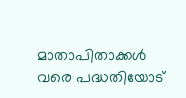മാതാപിതാക്കള്‍ വരെ പദ്ധതിയോട്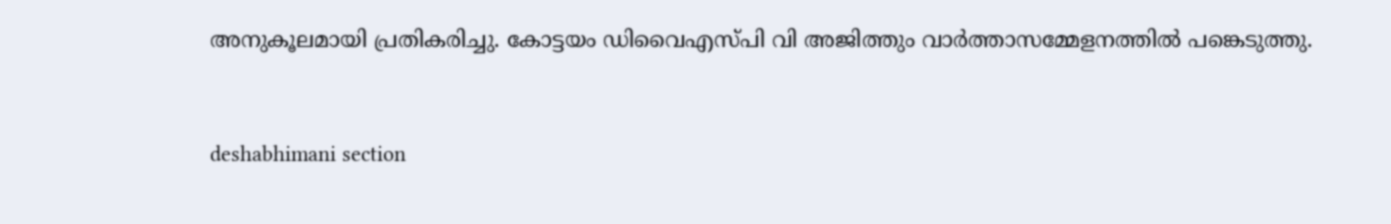അനുകൂലമായി പ്രതികരിച്ചു. കോട്ടയം ഡിവൈഎസ്പി വി അജിത്തും വാര്‍ത്താസമ്മേളനത്തില്‍ പങ്കെടുത്തു.


deshabhimani section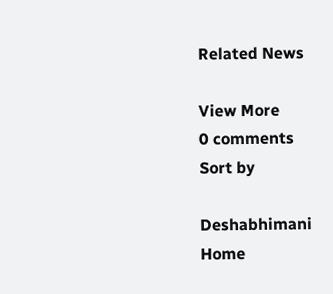Related News

View More
0 comments
Sort by

Deshabhimani
Home